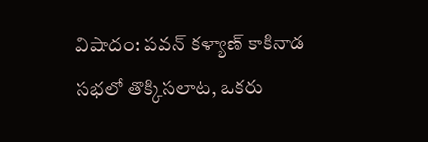విషాదం: పవన్ కళ్యాణ్ కాకినాడ సభలో తొక్కిసలాట, ఒకరు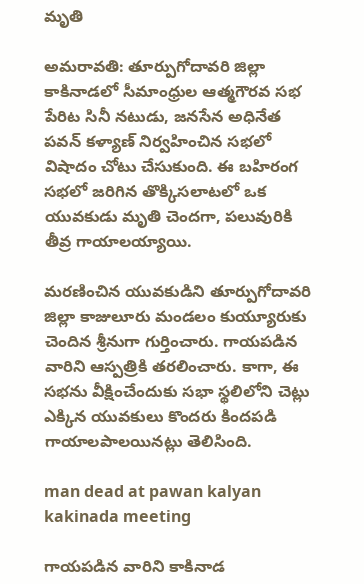మృతి

అమరావతి: తూర్పుగోదావరి జిల్లా కాకినాడలో సీమాంధ్రుల ఆత్మగౌరవ సభ పేరిట సినీ నటుడు, జనసేన అధినేత పవన్ కళ్యాణ్ నిర్వహించిన సభలో విషాదం చోటు చేసుకుంది. ఈ బహిరంగ సభలో జరిగిన తొక్కిసలాటలో ఒక యువకుడు మృతి చెందగా, పలువురికి తీవ్ర గాయాలయ్యాయి.

మరణించిన యువకుడిని తూర్పుగోదావరి జిల్లా కాజులూరు మండలం కుయ్యూరుకు చెందిన శ్రీనుగా గుర్తించారు. గాయపడిన వారిని ఆస్పత్రికి తరలించారు. కాగా, ఈ సభను వీక్షించేందుకు సభా స్థలిలోని చెట్లు ఎక్కిన యువకులు కొందరు కిందపడి గాయాలపాలయినట్లు తెలిసింది.

man dead at pawan kalyan kakinada meeting

గాయపడిన వారిని కాకినాడ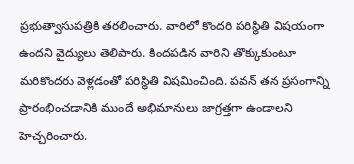ప్రభుత్వాసుపత్రికి తరలించారు. వారిలో కొందరి పరిస్థితి విషయంగా ఉందని వైద్యులు తెలిపారు. కిందపడిన వారిని తొక్కుకుంటూ మరికొందరు వెళ్లడంతో పరిస్థితి విషమించింది. పవన్ తన ప్రసంగాన్ని ప్రారంభించడానికి ముందే అభిమానులు జాగ్రత్తగా ఉండాలని హెచ్చరించారు.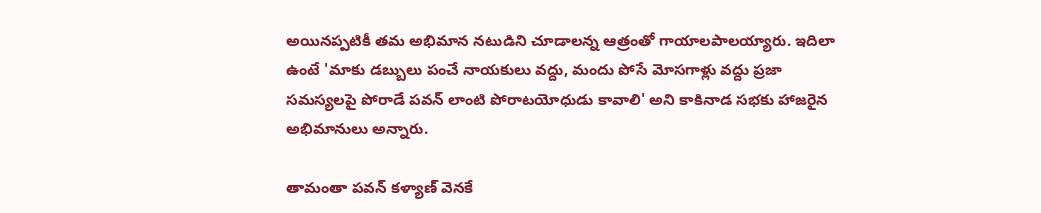అయినప్పటికీ తమ అభిమాన నటుడిని చూడాలన్న ఆత్రంతో గాయాలపాలయ్యారు. ఇదిలా ఉంటే 'మాకు డబ్బులు పంచే నాయకులు వద్దు, మందు పోసే మోసగాళ్లు వద్దు ప్రజా సమస్యలపై పోరాడే పవన్ లాంటి పోరాటయోధుడు కావాలి' అని కాకినాడ సభకు హాజరైన అభిమానులు అన్నారు.

తామంతా పవన్ కళ్యాణ్ వెనకే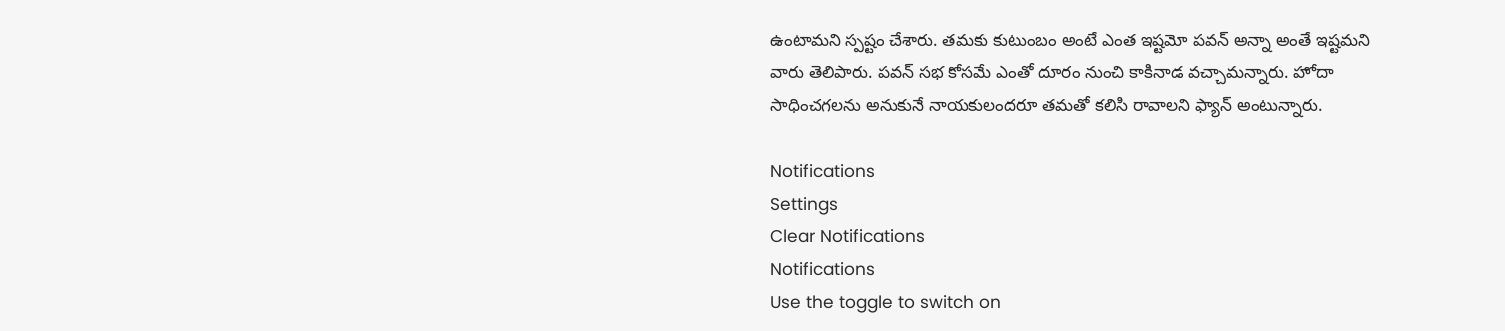ఉంటామని స్పష్టం చేశారు. తమకు కుటుంబం అంటే ఎంత ఇష్టమో పవన్ అన్నా అంతే ఇష్టమని వారు తెలిపారు. పవన్ సభ కోసమే ఎంతో దూరం నుంచి కాకినాడ వచ్చామన్నారు. హోదా సాధించగలను అనుకునే నాయకులందరూ తమతో కలిసి రావాలని ఫ్యాన్ అంటున్నారు.

Notifications
Settings
Clear Notifications
Notifications
Use the toggle to switch on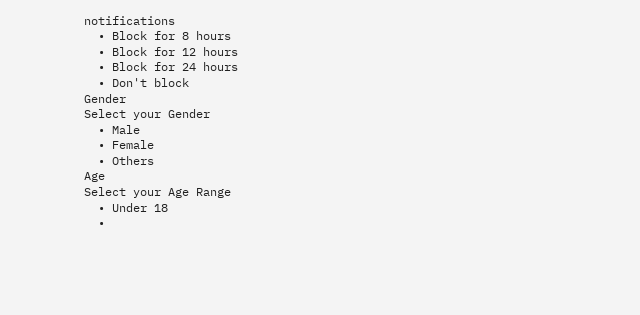notifications
  • Block for 8 hours
  • Block for 12 hours
  • Block for 24 hours
  • Don't block
Gender
Select your Gender
  • Male
  • Female
  • Others
Age
Select your Age Range
  • Under 18
  •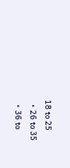18 to 25
  • 26 to 35
  • 36 to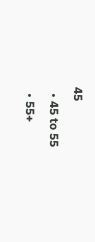45
  • 45 to 55
  • 55+